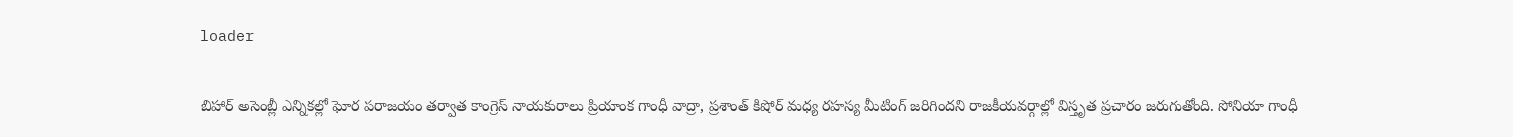loader

బిహార్ అసెంబ్లీ ఎన్నికల్లో ఘోర పరాజయం తర్వాత కాంగ్రెస్ నాయకురాలు ప్రియాంక గాంధీ వాద్రా, ప్రశాంత్ కిషోర్ మధ్య రహస్య మీటింగ్ జరిగిందని రాజకీయవర్గాల్లో విస్తృత ప్రచారం జరుగుతోంది. సోనియా గాంధీ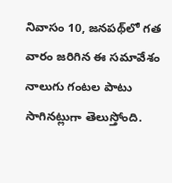నివాసం 10, జనపథ్‌లో గత వారం జరిగిన ఈ సమావేశం నాలుగు గంటల పాటు సాగినట్లుగా తెలుస్తోంది.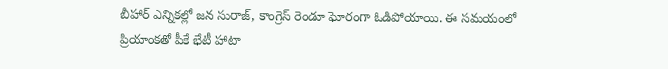బీహార్ ఎన్నికల్లో జన సురాజ్, కాంగ్రెస్ రెండూ ఘోరంగా ఓడిపోయాయి. ఈ సమయంలో ప్రియాంకతో పీకే భేటీ హాటా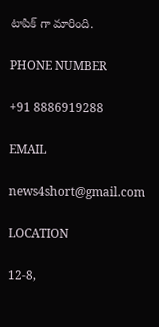టాపిక్ గా మారింది.

PHONE NUMBER

+91 8886919288

EMAIL

news4short@gmail.com

LOCATION

12-8,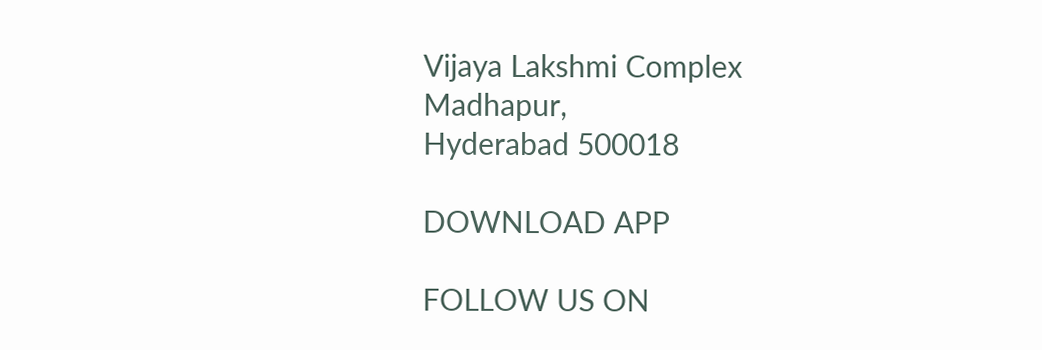Vijaya Lakshmi Complex
Madhapur,
Hyderabad 500018

DOWNLOAD APP

FOLLOW US ON